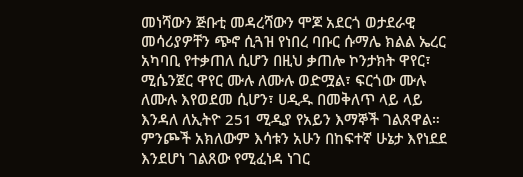መነሻውን ጅቡቲ መዳረሻውን ሞጆ አደርጎ ወታደራዊ መሳሪያዎቸን ጭኖ ሲጓዝ የነበረ ባቡር ሱማሌ ክልል ኤረር አካባቢ የተቃጠለ ሲሆን በዚህ ቃጠሎ ኮንታክት ዋየር፣ ሚሴንጀር ዋየር ሙሉ ለሙሉ ወድሟል፣ ፍርጎው ሙሉ ለሙሉ እየወደመ ሲሆን፣ ሀዲዱ በመቅለጥ ላይ ላይ እንዳለ ለኢትዮ 251 ሚዲያ የአይን እማኞች ገልጸዋል። ምንጮች አክለውም እሳቱን አሁን በከፍተኛ ሁኔታ እየነደደ እንደሆነ ገልጸው የሚፈነዳ ነገር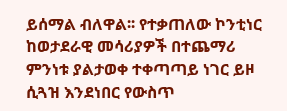ይሰማል ብለዋል፡፡ የተቃጠለው ኮንቲነር ከወታደራዊ መሳሪያዎች በተጨማሪ ምንነቱ ያልታወቀ ተቀጣጣይ ነገር ይዞ ሲጓዝ እንደነበር የውስጥ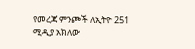የመረጃ ምንጮች ለኢትዮ 251 ሚዲያ አክለው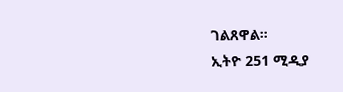ገልጸዋል።
ኢትዮ 251 ሚዲያ